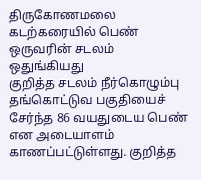திருகோணமலை கடற்கரையில் பெண் ஒருவரின் சடலம் ஒதுங்கியது
குறித்த சடலம் நீர்கொழும்பு தங்கொட்டுவ பகுதியைச் சேர்ந்த 86 வயதுடைய பெண் என அடையாளம் காணப்பட்டுள்ளது. குறித்த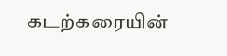கடற்கரையின்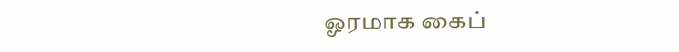ஓரமாக கைப்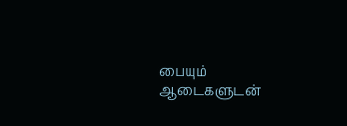பையும் ஆடைகளுடன்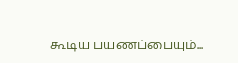கூடிய பயணப்பையும்...